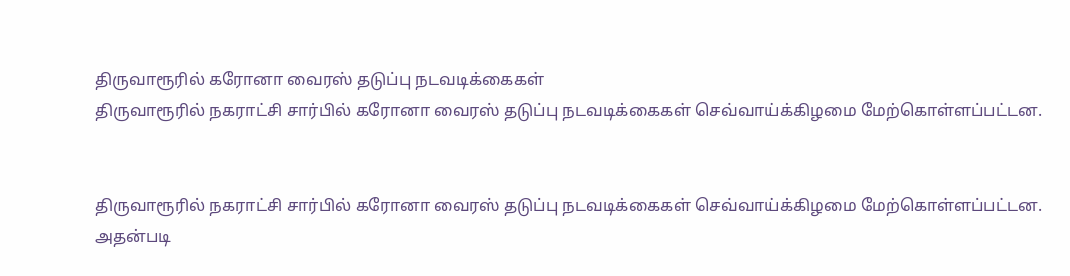திருவாரூரில் கரோனா வைரஸ் தடுப்பு நடவடிக்கைகள்
திருவாரூரில் நகராட்சி சார்பில் கரோனா வைரஸ் தடுப்பு நடவடிக்கைகள் செவ்வாய்க்கிழமை மேற்கொள்ளப்பட்டன.


திருவாரூரில் நகராட்சி சார்பில் கரோனா வைரஸ் தடுப்பு நடவடிக்கைகள் செவ்வாய்க்கிழமை மேற்கொள்ளப்பட்டன.
அதன்படி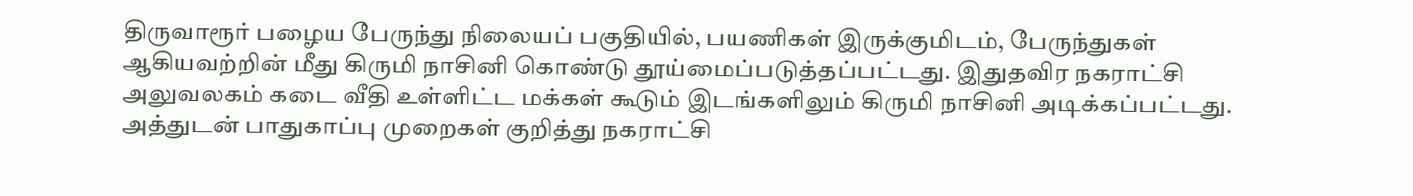திருவாரூர் பழைய பேருந்து நிலையப் பகுதியில், பயணிகள் இருக்குமிடம், பேருந்துகள் ஆகியவற்றின் மீது கிருமி நாசினி கொண்டு தூய்மைப்படுத்தப்பட்டது. இதுதவிர நகராட்சி அலுவலகம் கடை வீதி உள்ளிட்ட மக்கள் கூடும் இடங்களிலும் கிருமி நாசினி அடிக்கப்பட்டது.
அத்துடன் பாதுகாப்பு முறைகள் குறித்து நகராட்சி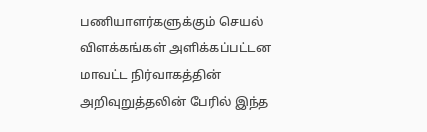பணியாளர்களுக்கும் செயல் விளக்கங்கள் அளிக்கப்பட்டன மாவட்ட நிர்வாகத்தின் அறிவுறுத்தலின் பேரில் இந்த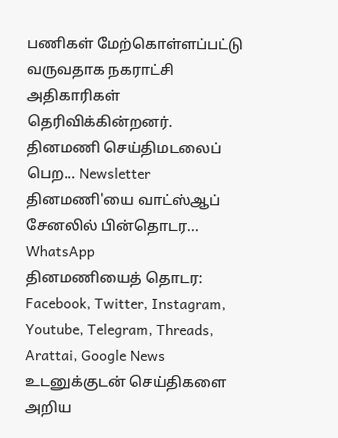பணிகள் மேற்கொள்ளப்பட்டு வருவதாக நகராட்சி அதிகாரிகள் தெரிவிக்கின்றனர்.
தினமணி செய்திமடலைப் பெற... Newsletter
தினமணி'யை வாட்ஸ்ஆப் சேனலில் பின்தொடர... WhatsApp
தினமணியைத் தொடர: Facebook, Twitter, Instagram, Youtube, Telegram, Threads, Arattai, Google News
உடனுக்குடன் செய்திகளை அறிய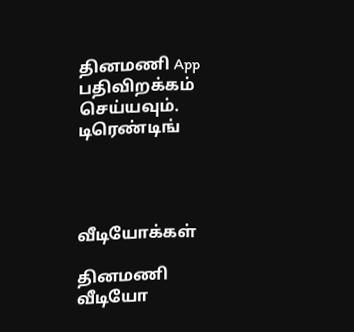தினமணி App பதிவிறக்கம் செய்யவும்.
டிரெண்டிங்




வீடியோக்கள்

தினமணி வீடியோ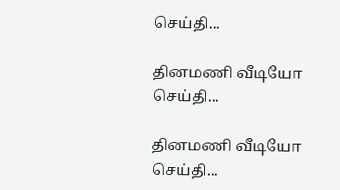செய்தி...

தினமணி வீடியோ செய்தி...

தினமணி வீடியோ செய்தி...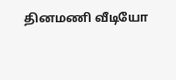தினமணி வீடியோ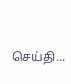செய்தி...